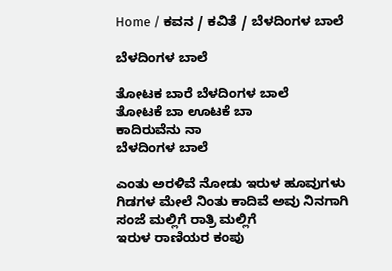Home / ಕವನ / ಕವಿತೆ / ಬೆಳದಿಂಗಳ ಬಾಲೆ

ಬೆಳದಿಂಗಳ ಬಾಲೆ

ತೋಟಕ ಬಾರೆ ಬೆಳದಿಂಗಳ ಬಾಲೆ
ತೋಟಕೆ ಬಾ ಊಟಕೆ ಬಾ
ಕಾದಿರುವೆನು ನಾ
ಬೆಳದಿಂಗಳ ಬಾಲೆ

ಎಂತು ಅರಳಿವೆ ನೋಡು ಇರುಳ ಹೂವುಗಳು
ಗಿಡಗಳ ಮೇಲೆ ನಿಂತು ಕಾದಿವೆ ಅವು ನಿನಗಾಗಿ
ಸಂಜೆ ಮಲ್ಲಿಗೆ ರಾತ್ರಿ ಮಲ್ಲಿಗೆ
ಇರುಳ ರಾಣಿಯರ ಕಂಪು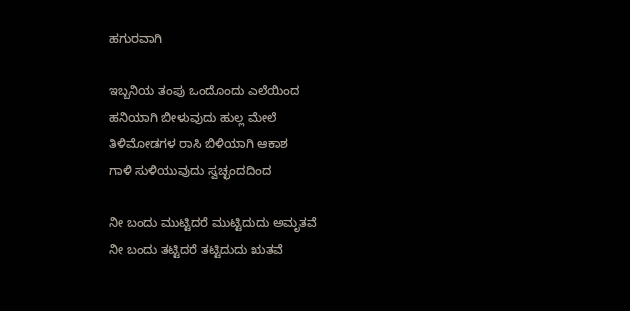ಹಗುರವಾಗಿ

ಇಬ್ಬನಿಯ ತಂಪು ಒಂದೊಂದು ಎಲೆಯಿಂದ
ಹನಿಯಾಗಿ ಬೀಳುವುದು ಹುಲ್ಲ ಮೇಲೆ
ತಿಳಿಮೋಡಗಳ ರಾಸಿ ಬಿಳಿಯಾಗಿ ಆಕಾಶ
ಗಾಳಿ ಸುಳಿಯುವುದು ಸ್ವಚ್ಛಂದದಿಂದ

ನೀ ಬಂದು ಮುಟ್ಟಿದರೆ ಮುಟ್ಟಿದುದು ಅಮೃತವೆ
ನೀ ಬಂದು ತಟ್ಟಿದರೆ ತಟ್ಟಿದುದು ಋತವೆ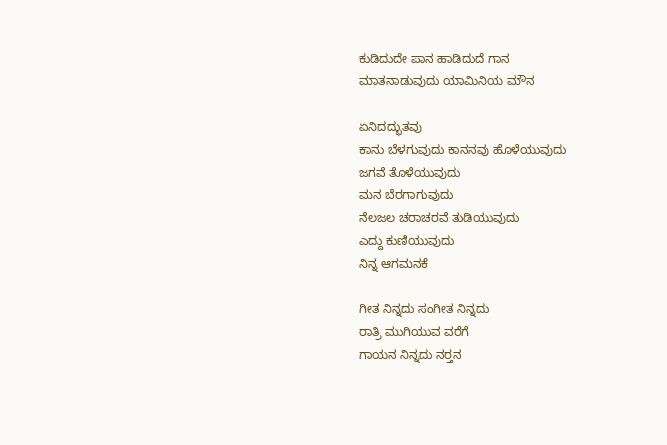ಕುಡಿದುದೇ ಪಾನ ಹಾಡಿದುದೆ ಗಾನ
ಮಾತನಾಡುವುದು ಯಾಮಿನಿಯ ಮೌನ

ಏನಿದದ್ಭುತವು
ಕಾನು ಬೆಳಗುವುದು ಕಾನನವು ಹೊಳೆಯುವುದು
ಜಗವೆ ತೊಳೆಯುವುದು
ಮನ ಬೆರಗಾಗುವುದು
ನೆಲಜಲ ಚರಾಚರವೆ ತುಡಿಯುವುದು
ಎದ್ದು ಕುಣಿಯುವುದು
ನಿನ್ನ ಆಗಮನಕೆ

ಗೀತ ನಿನ್ನದು ಸಂಗೀತ ನಿನ್ನದು
ರಾತ್ರಿ ಮುಗಿಯುವ ವರೆಗೆ
ಗಾಯನ ನಿನ್ನದು ನರ್‍ತನ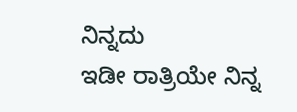ನಿನ್ನದು
ಇಡೀ ರಾತ್ರಿಯೇ ನಿನ್ನ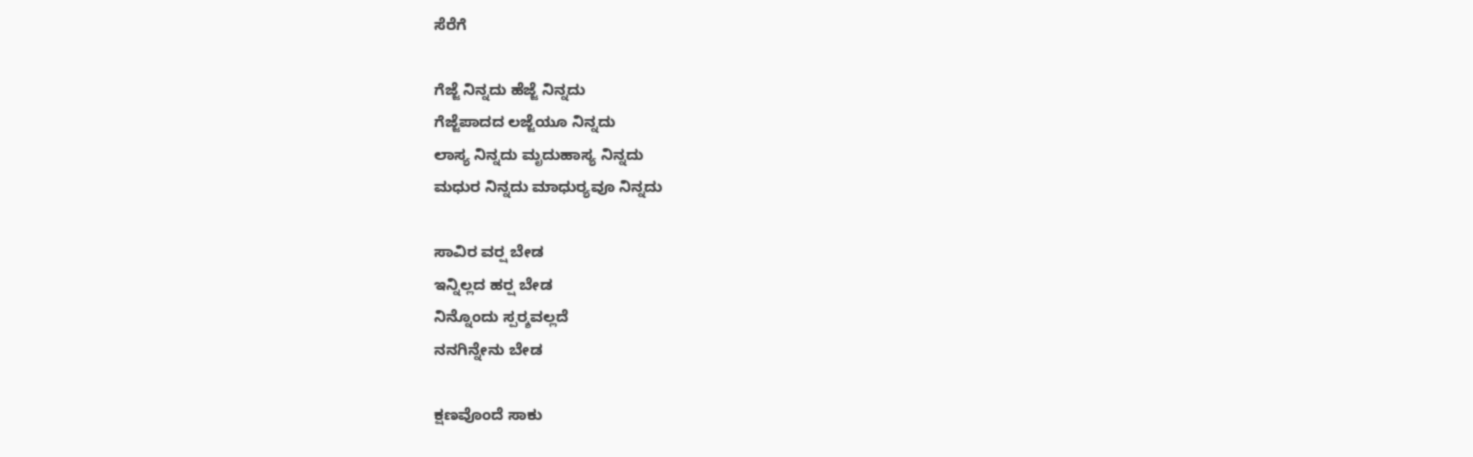ಸೆರೆಗೆ

ಗೆಜ್ಜೆ ನಿನ್ನದು ಹೆಜ್ಜೆ ನಿನ್ನದು
ಗೆಜ್ಜೆಪಾದದ ಲಜ್ಜೆಯೂ ನಿನ್ನದು
ಲಾಸ್ಯ ನಿನ್ನದು ಮೃದುಹಾಸ್ಯ ನಿನ್ನದು
ಮಧುರ ನಿನ್ನದು ಮಾಧುರ್‍ಯವೂ ನಿನ್ನದು

ಸಾವಿರ ವರ್‍ಷ ಬೇಡ
ಇನ್ನಿಲ್ಲದ ಹರ್‍ಷ ಬೇಡ
ನಿನ್ನೊಂದು ಸ್ಪರ್‍ಶವಲ್ಲದೆ
ನನಗಿನ್ನೇನು ಬೇಡ

ಕ್ಷಣವೊಂದೆ ಸಾಕು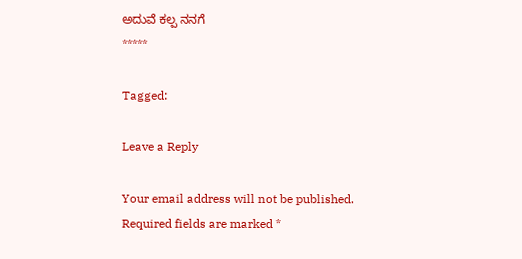ಅದುವೆ ಕಲ್ಪ ನನಗೆ
*****

Tagged:

Leave a Reply

Your email address will not be published. Required fields are marked *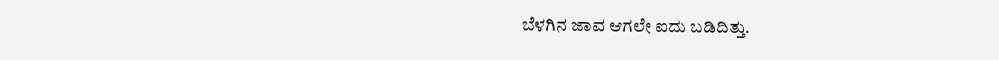ಬೆಳಗಿನ ಜಾವ ಆಗಲೇ ಐದು ಬಡಿದಿತ್ತು.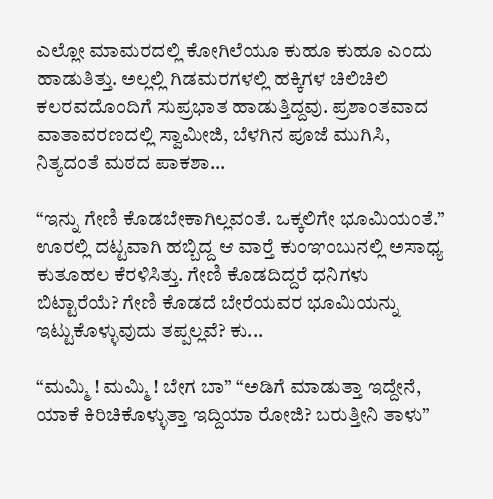ಎಲ್ಲೋ ಮಾಮರದಲ್ಲಿ ಕೋಗಿಲೆಯೂ ಕುಹೂ ಕುಹೂ ಎಂದು ಹಾಡುತಿತ್ತು. ಅಲ್ಲಲ್ಲಿ ಗಿಡಮರಗಳಲ್ಲಿ ಹಕ್ಕಿಗಳ ಚಿಲಿಚಿಲಿ ಕಲರವದೊಂದಿಗೆ ಸುಪ್ರಭಾತ ಹಾಡುತ್ತಿದ್ದವು. ಪ್ರಶಾಂತವಾದ ವಾತಾವರಣದಲ್ಲಿ ಸ್ವಾಮೀಜಿ, ಬೆಳಗಿನ ಪೂಜೆ ಮುಗಿಸಿ, ನಿತ್ಯದಂತೆ ಮಠದ ಪಾಕಶಾ...

“ಇನ್ನು ಗೇಣಿ ಕೊಡಬೇಕಾಗಿಲ್ಲವಂತೆ. ಒಕ್ಕಲಿಗೇ ಭೂಮಿಯಂತೆ.” ಊರಲ್ಲಿ ದಟ್ಟವಾಗಿ ಹಬ್ಬಿದ್ದ ಆ ವಾರ್‍ತೆ ಕುಂಞಂಬುನಲ್ಲಿ ಅಸಾಧ್ಯ ಕುತೂಹಲ ಕೆರಳಿಸಿತ್ತು. ಗೇಣಿ ಕೊಡದಿದ್ದರೆ ಧನಿಗಳು ಬಿಟ್ಟಾರೆಯೆ? ಗೇಣಿ ಕೊಡದೆ ಬೇರೆಯವರ ಭೂಮಿಯನ್ನು ಇಟ್ಟುಕೊಳ್ಳುವುದು ತಪ್ಪಲ್ಲವೆ? ಕು...

“ಮಮ್ಮಿ ! ಮಮ್ಮಿ ! ಬೇಗ ಬಾ” “ಅಡಿಗೆ ಮಾಡುತ್ತಾ ಇದ್ದೇನೆ, ಯಾಕೆ ಕಿರಿಚಿಕೊಳ್ಳುತ್ತಾ ಇದ್ದಿಯಾ ರೋಜಿ? ಬರುತ್ತೀನಿ ತಾಳು”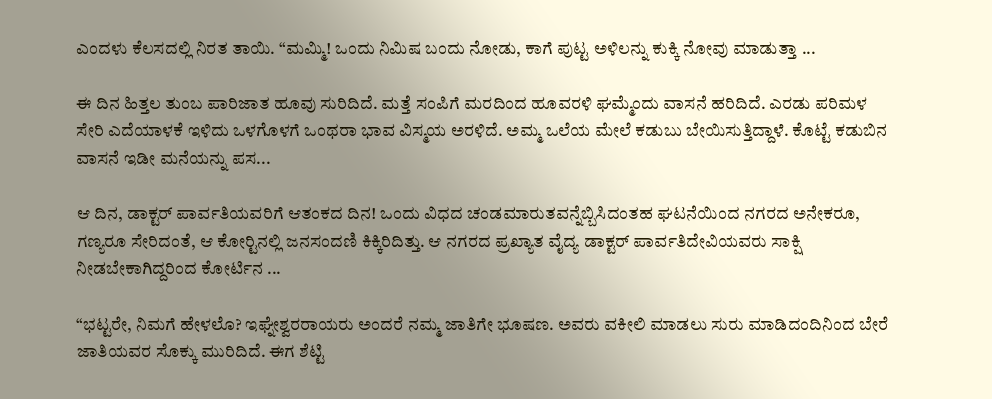ಎಂದಳು ಕೆಲಸದಲ್ಲಿ ನಿರತ ತಾಯಿ. “ಮಮ್ಮಿ! ಒಂದು ನಿಮಿಷ ಬಂದು ನೋಡು, ಕಾಗೆ ಪುಟ್ಟ ಅಳಿಲನ್ನು ಕುಕ್ಕಿ ನೋವು ಮಾಡುತ್ತಾ ...

ಈ ದಿನ ಹಿತ್ತಲ ತುಂಬ ಪಾರಿಜಾತ ಹೂವು ಸುರಿದಿದೆ. ಮತ್ತೆ ಸಂಪಿಗೆ ಮರದಿಂದ ಹೂವರಳಿ ಘಮ್ಮೆಂದು ವಾಸನೆ ಹರಿದಿದೆ. ಎರಡು ಪರಿಮಳ ಸೇರಿ ಎದೆಯಾಳಕೆ ಇಳಿದು ಒಳಗೊಳಗೆ ಒಂಥರಾ ಭಾವ ವಿಸ್ಮಯ ಅರಳಿದೆ. ಅಮ್ಮ ಒಲೆಯ ಮೇಲೆ ಕಡುಬು ಬೇಯಿಸುತ್ತಿದ್ದಾಳೆ. ಕೊಟ್ಟೆ ಕಡುಬಿನ ವಾಸನೆ ಇಡೀ ಮನೆಯನ್ನು ಪಸ...

ಆ ದಿನ, ಡಾಕ್ಟರ್ ಪಾರ್ವತಿಯವರಿಗೆ ಆತಂಕದ ದಿನ! ಒಂದು ವಿಧದ ಚಂಡಮಾರುತವನ್ನೆಬ್ಬಿಸಿದಂತಹ ಘಟನೆಯಿಂದ ನಗರದ ಅನೇಕರೂ, ಗಣ್ಯರೂ ಸೇರಿದಂತೆ, ಆ ಕೋರ್‍ಟಿನಲ್ಲಿ ಜನಸಂದಣಿ ಕಿಕ್ಕಿರಿದಿತ್ತು. ಆ ನಗರದ ಪ್ರಖ್ಯಾತ ವೈದ್ಯ ಡಾಕ್ಟರ್ ಪಾರ್ವತಿದೇವಿಯವರು ಸಾಕ್ಷಿ ನೀಡಬೇಕಾಗಿದ್ದರಿಂದ ಕೋರ್ಟಿನ ...

“ಭಟ್ಟರೇ, ನಿಮಗೆ ಹೇಳಲೊ? ಇಘ್ನೇಶ್ವರರಾಯರು ಅಂದರೆ ನಮ್ಮ ಜಾತಿಗೇ ಭೂಷಣ. ಅವರು ವಕೀಲಿ ಮಾಡಲು ಸುರು ಮಾಡಿದಂದಿನಿಂದ ಬೇರೆ ಜಾತಿಯವರ ಸೊಕ್ಕು ಮುರಿದಿದೆ. ಈಗ ಶೆಟ್ಟಿ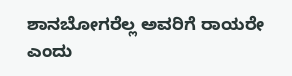ಶಾನಬೋಗರೆಲ್ಲ ಅವರಿಗೆ ರಾಯರೇ ಎಂದು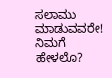ಸಲಾಮು ಮಾಡುವವರೇ! ನಿಮಗೆ ಹೇಳಲೊ?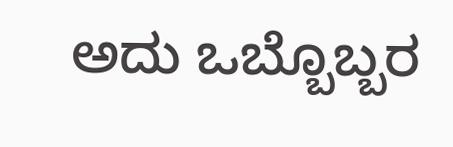ಅದು ಒಬ್ಬೊಬ್ಬರ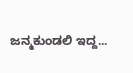ಜನ್ಮಕುಂಡಲಿ ಇದ್ದ...